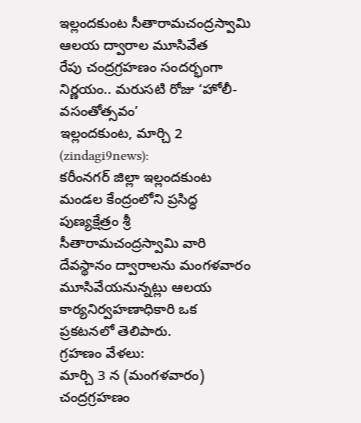ఇల్లందకుంట సీతారామచంద్రస్వామి ఆలయ ద్వారాల మూసివేత
రేపు చంద్రగ్రహణం సందర్భంగా నిర్ణయం.. మరుసటి రోజు ‘హోలీ-వసంతోత్సవం’
ఇల్లందకుంట, మార్చి 2 (zindagi9news):
కరీంనగర్ జిల్లా ఇల్లందకుంట మండల కేంద్రంలోని ప్రసిద్ధ పుణ్యక్షేత్రం శ్రీ సీతారామచంద్రస్వామి వారి దేవస్థానం ద్వారాలను మంగళవారం మూసివేయనున్నట్లు ఆలయ కార్యనిర్వహణాధికారి ఒక ప్రకటనలో తెలిపారు.
గ్రహణం వేళలు:
మార్చి 3 న (మంగళవారం) చంద్రగ్రహణం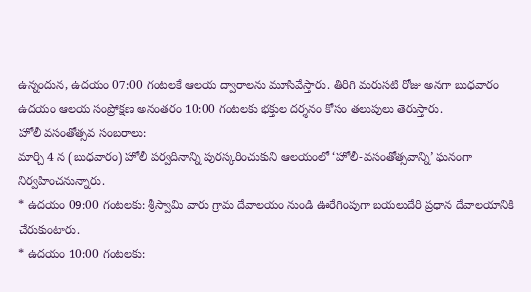ఉన్నందున, ఉదయం 07:00 గంటలకే ఆలయ ద్వారాలను మూసివేస్తారు. తిరిగి మరుసటి రోజు అనగా బుధవారం ఉదయం ఆలయ సంప్రోక్షణ అనంతరం 10:00 గంటలకు భక్తుల దర్శనం కోసం తలుపులు తెరుస్తారు.
హోలీ వసంతోత్సవ సంబరాలు:
మార్చి 4 న (బుధవారం) హోలీ పర్వదినాన్ని పురస్కరించుకుని ఆలయంలో ‘హోలీ-వసంతోత్సవాన్ని’ ఘనంగా నిర్వహించనున్నారు.
* ఉదయం 09:00 గంటలకు: శ్రీస్వామి వారు గ్రామ దేవాలయం నుండి ఊరేగింపుగా బయలుదేరి ప్రధాన దేవాలయానికి చేరుకుంటారు.
* ఉదయం 10:00 గంటలకు: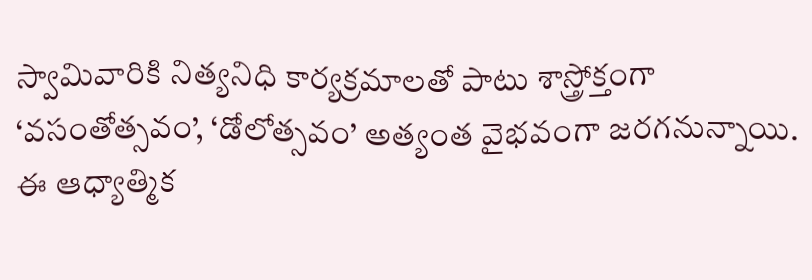స్వామివారికి నిత్యనిధి కార్యక్రమాలతో పాటు శాస్త్రోక్తంగా ‘వసంతోత్సవం’, ‘డోలోత్సవం’ అత్యంత వైభవంగా జరగనున్నాయి.
ఈ ఆధ్యాత్మిక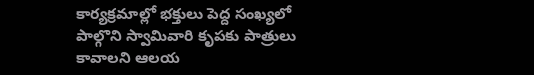కార్యక్రమాల్లో భక్తులు పెద్ద సంఖ్యలో పాల్గొని స్వామివారి కృపకు పాత్రులు కావాలని ఆలయ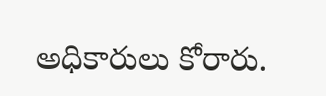అధికారులు కోరారు.